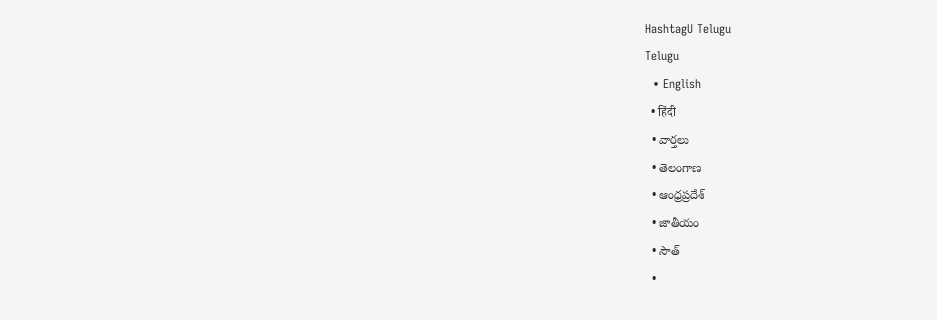HashtagU Telugu
Telugu
  • English
  • हिंदी
  • వార్తలు
  • తెలంగాణ
  • ఆంధ్రప్రదేశ్
  • జాతీయం
  • సౌత్
  •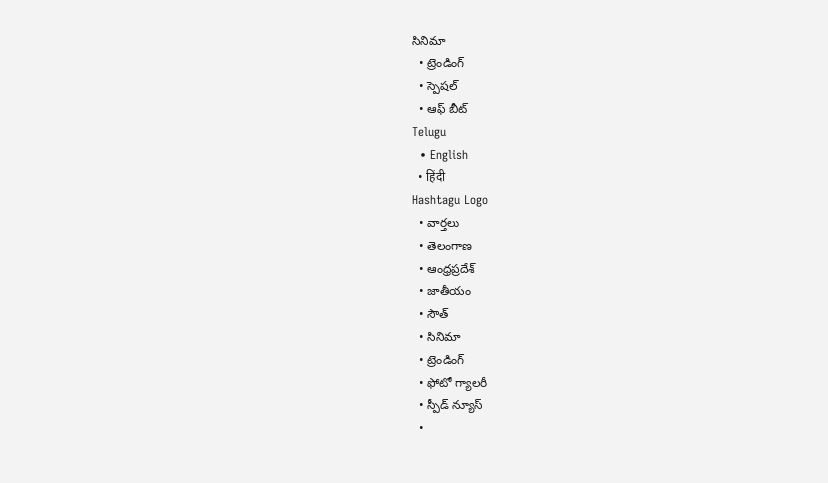సినిమా
  • ట్రెండింగ్
  • స్పెషల్
  • ఆఫ్ బీట్
Telugu
  • English
  • हिंदी
Hashtagu Logo
  • వార్తలు
  • తెలంగాణ
  • ఆంధ్రప్రదేశ్
  • జాతీయం
  • సౌత్
  • సినిమా
  • ట్రెండింగ్
  • ఫోటో గ్యాలరీ
  • స్పీడ్ న్యూస్
  •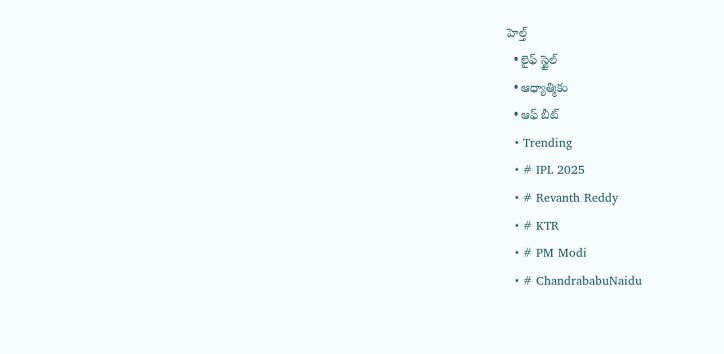హెల్త్
  • లైఫ్ స్టైల్
  • ఆధ్యాత్మికం
  • ఆఫ్ బీట్
  • Trending
  • # IPL 2025
  • # Revanth Reddy
  • # KTR
  • # PM Modi
  • # ChandrababuNaidu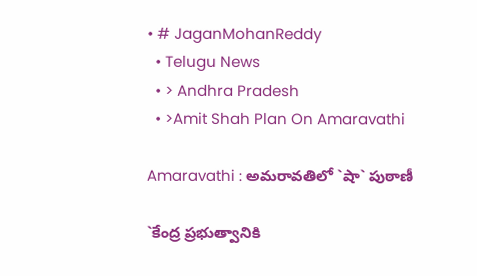• # JaganMohanReddy
  • Telugu News
  • > Andhra Pradesh
  • >Amit Shah Plan On Amaravathi

Amaravathi : అమ‌రావ‌తిలో `షా` పుఠాణీ

`కేంద్ర ప్ర‌భుత్వానికి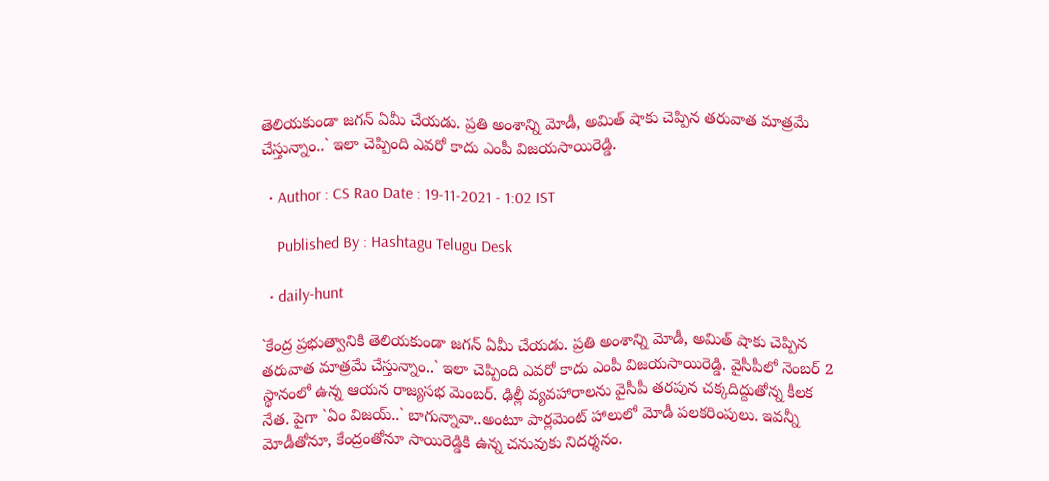తెలియ‌కుండా జ‌గ‌న్ ఏమీ చేయ‌డు. ప్ర‌తి అంశాన్ని మోడీ, అమిత్ షాకు చెప్పిన త‌రువాత మాత్ర‌మే చేస్తున్నాం..` ఇలా చెప్పింది ఎవ‌రో కాదు ఎంపీ విజ‌య‌సాయిరెడ్డి.

  • Author : CS Rao Date : 19-11-2021 - 1:02 IST

    Published By : Hashtagu Telugu Desk

  • daily-hunt

`కేంద్ర ప్ర‌భుత్వానికి తెలియ‌కుండా జ‌గ‌న్ ఏమీ చేయ‌డు. ప్ర‌తి అంశాన్ని మోడీ, అమిత్ షాకు చెప్పిన త‌రువాత మాత్ర‌మే చేస్తున్నాం..` ఇలా చెప్పింది ఎవ‌రో కాదు ఎంపీ విజ‌య‌సాయిరెడ్డి. వైసీపీలో నెంబ‌ర్ 2 స్థానంలో ఉన్న ఆయ‌న రాజ్య‌స‌భ మెంబ‌ర్. ఢిల్లీ వ్య‌వ‌హారాల‌ను వైసీపీ త‌ర‌పున‌ చ‌క్క‌దిద్దుతోన్న కీల‌క నేత‌. పైగా `ఏం విజ‌య్..` బాగున్నావా..అంటూ పార్ల‌మెంట్ హాలులో మోడీ ప‌ల‌కరింపులు. ఇవ‌న్నీ మోడీతోనూ, కేంద్రంతోనూ సాయిరెడ్డికి ఉన్న చ‌నువుకు నిద‌ర్శ‌నం.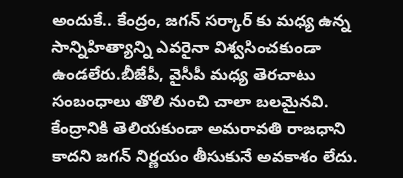అందుకే.. కేంద్రం, జ‌గ‌న్ స‌ర్కార్ కు మ‌ధ్య ఉన్న సాన్నిహిత్యాన్ని ఎవ‌రైనా విశ్వ‌సించ‌కుండా ఉండ‌లేరు.బీజేపీ, వైసీపీ మ‌ధ్య తెర‌చాటు సంబంధాలు తొలి నుంచి చాలా బ‌ల‌మైన‌వి. కేంద్రానికి తెలియ‌కుండా అమ‌రావతి రాజ‌ధాని కాద‌ని జ‌గ‌న్ నిర్ణ‌యం తీసుకునే అవకాశం లేదు.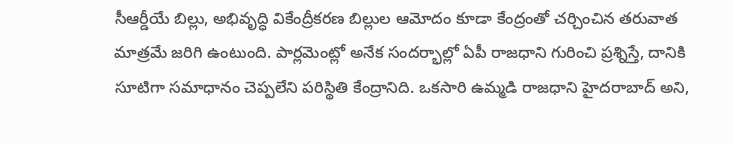సీఆర్డీయే బిల్లు, అభివృద్ధి వికేంద్రీక‌ర‌ణ బిల్లుల ఆమోదం కూడా కేంద్రంతో చ‌ర్చించిన త‌రువాత మాత్ర‌మే జ‌రిగి ఉంటుంది. పార్ల‌మెంట్లో అనేక సంద‌ర్భాల్లో ఏపీ రాజ‌ధాని గురించి ప్ర‌శ్నిస్తే, దానికి సూటిగా సమాధానం చెప్ప‌లేని ప‌రిస్థితి కేంద్రానిది. ఒక‌సారి ఉమ్మ‌డి రాజ‌ధాని హైద‌రాబాద్ అని,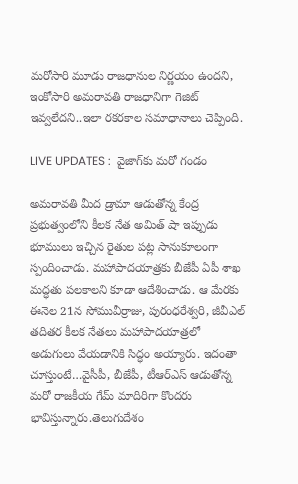మ‌రోసారి మూడు రాజ‌ధానుల నిర్ణ‌యం ఉంద‌ని, ఇంకోసారి అమ‌రావ‌తి రాజ‌ధానిగా గెజిట్ ఇవ్వ‌లేద‌ని..ఇలా ర‌క‌ర‌కాల స‌మాధానాలు చెప్పింది.

LIVE UPDATES :  వైజాగ్‌కు మరో గండం

అమ‌రావ‌తి మీద డ్రామా ఆడుతోన్న కేంద్ర ప్ర‌భుత్వంలోని కీల‌క నేత అమిత్ షా ఇప్పుడు భూములు ఇచ్చిన రైతుల ప‌ట్ల సానుకూలంగా స్పందించాడు. మ‌హాపాద‌యాత్ర‌కు బీజేపీ ఏపీ శాఖ మ‌ద్ధ‌తు ప‌ల‌కాల‌ని కూడా ఆదేశించాడు. ఆ మేర‌కు ఈనెల 21న సోమువీర్రాజు, పురంధరేశ్వ‌రి, జీవీఎల్ త‌దిత‌ర కీల‌క నేత‌లు మ‌హాపాద‌యాత్ర‌లో అడుగులు వేయ‌డానికి సిద్ధం అయ్యారు. ఇదంతా చూస్తుంటే…వైసీపీ, బీజేపీ, టీఆర్ఎస్ ఆడుతోన్న‌ మ‌రో రాజ‌కీయ గేమ్ మాదిరిగా కొంద‌రు భావిస్తున్నారు.తెలుగుదేశం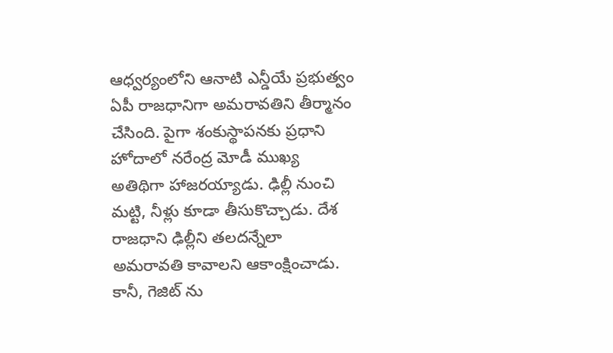ఆధ్వ‌ర్యంలోని ఆనాటి ఎన్డీయే ప్ర‌భుత్వం ఏపీ రాజ‌ధానిగా అమ‌రావ‌తిని తీర్మానం చేసింది. పైగా శంకుస్థాప‌న‌కు ప్ర‌ధాని హోదాలో న‌రేంద్ర మోడీ ముఖ్య అతిథిగా హాజ‌ర‌య్యాడు. ఢిల్లీ నుంచి మ‌ట్టి, నీళ్లు కూడా తీసుకొచ్చాడు. దేశ రాజ‌ధాని ఢిల్లీని త‌ల‌ద‌న్నేలా అమ‌రావ‌తి కావాల‌ని ఆకాంక్షించాడు. కానీ, గెజిట్ ను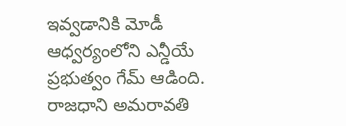ఇవ్వ‌డానికి మోడీ ఆధ్వ‌ర్యంలోని ఎన్డీయే ప్ర‌భుత్వం గేమ్ ఆడింది. రాజ‌ధాని అమ‌రావ‌తి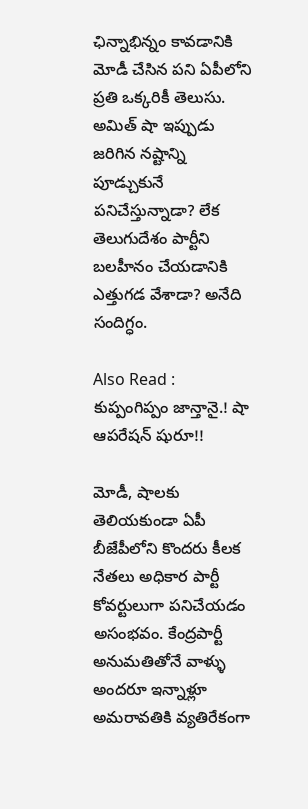ఛిన్నాభిన్నం కావ‌డానికి మోడీ చేసిన ప‌ని ఏపీలోని ప్ర‌తి ఒక్క‌రికీ తెలుసు. అమిత్ షా ఇప్పుడు జ‌రిగిన న‌ష్టాన్ని పూడ్చుకునే ప‌నిచేస్తున్నాడా? లేక తెలుగుదేశం పార్టీని బ‌ల‌హీనం చేయ‌డానికి ఎత్తుగ‌డ వేశాడా? అనేది సందిగ్ధం.

Also Read : కుప్పంగిప్పం జాన్తానై.! షా ఆప‌రేష‌న్ షురూ!!

మోడీ, షాలకు తెలియకుండా ఏపీ బీజేపీలోని కొంద‌రు కీల‌క నేత‌లు అధికార పార్టీ కోవర్టులుగా పనిచేయ‌డం అసంభవం. కేంద్రపార్టీ అనుమతితోనే వాళ్ళు అందరూ ఇన్నాళ్లూ అమ‌రావ‌తికి వ్య‌తిరేకంగా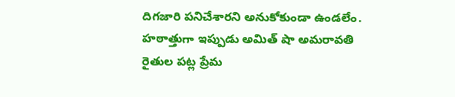దిగజారి ప‌నిచేశార‌ని అనుకోకుండా ఉండ‌లేం. హ‌ఠాత్తుగా ఇప్పుడు అమిత్ షా అమ‌రావ‌తి రైతుల ప‌ట్ల ప్రేమ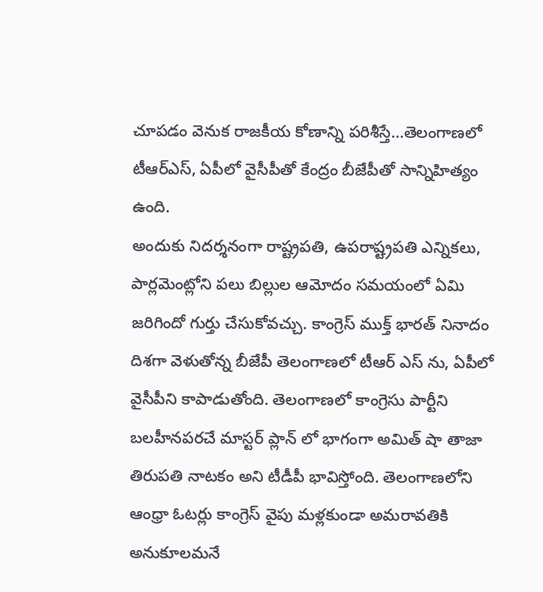చూప‌డం వెనుక రాజ‌కీయ కోణాన్ని ప‌రిశీస్తే…తెలంగాణ‌లో టీఆర్ఎస్‌, ఏపీలో వైసీపీతో కేంద్రం బీజేపీతో సాన్నిహిత్యం ఉంది.
అందుకు నిద‌ర్శ‌నంగా రాష్ట్ర‌ప‌తి, ఉప‌రాష్ట్ర‌ప‌తి ఎన్నిక‌లు, పార్ల‌మెంట్లోని ప‌లు బిల్లుల ఆమోదం స‌మ‌యంలో ఏమి జ‌రిగిందో గుర్తు చేసుకోవ‌చ్చు. కాంగ్రెస్ ముక్త్ భార‌త్ నినాదం దిశ‌గా వెళుతోన్న బీజేపీ తెలంగాణ‌లో టీఆర్ ఎస్ ను, ఏపీలో వైసీపీని కాపాడుతోంది. తెలంగాణ‌లో కాంగ్రెసు పార్టీని బలహీనపరచే మాస్ట‌ర్ ప్లాన్ లో భాగంగా అమిత్ షా తాజా తిరుపతి నాటకం అని టీడీపీ భావిస్తోంది. తెలంగాణ‌లోని ఆంధ్రా ఓట‌ర్లు కాంగ్రెస్ వైపు మ‌ళ్ల‌కుండా అమ‌రావ‌తికి అనుకూల‌మ‌నే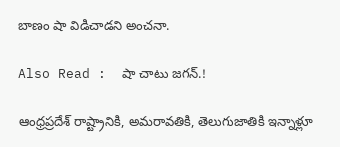బాణం షా విడిచాడ‌ని అంచ‌నా.

Also Read :  షా చాటు జ‌గ‌న్‌.!

ఆంధ్రప్రదేశ్ రాష్ట్రానికి, అమరావతికి, తెలుగుజాతికి ఇన్నాళ్లూ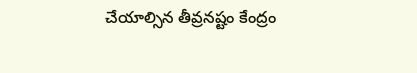చేయాల్సిన తీవ్రనష్టం కేంద్రం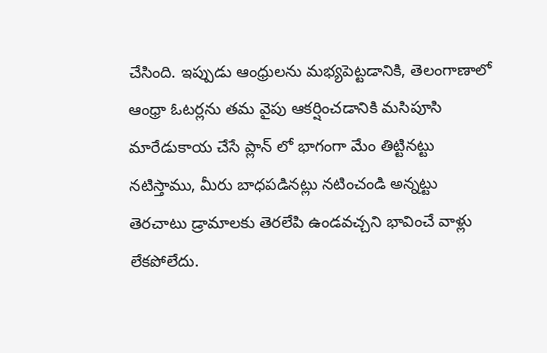చేసింది. ఇప్పుడు ఆంధ్రులను మభ్యపెట్టడానికి, తెలంగాణాలో ఆంధ్రా ఓటర్లను త‌మ వైపు ఆకర్షించ‌డానికి మసిపూసి మారేడుకాయ చేసే ప్లాన్ లో భాగంగా మేం తిట్టినట్టు నటిస్తాము, మీరు బాధపడినట్లు నటించండి అన్న‌ట్టు తెర‌చాటు డ్రామాలకు తెరలేపి ఉండవచ్చని భావించే వాళ్లు లేక‌పోలేదు.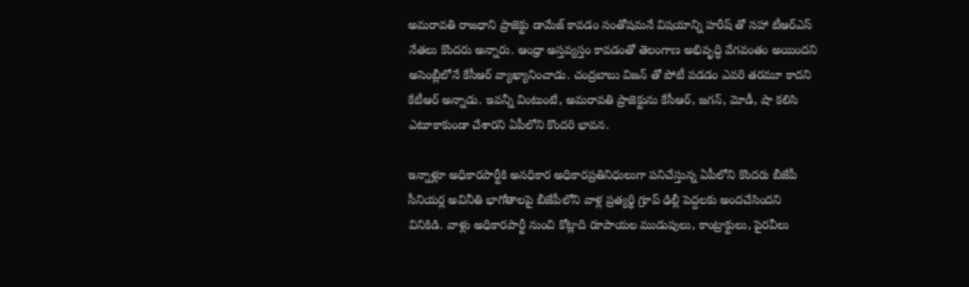అమ‌రావ‌తి రాజ‌ధాని ప్రాజెక్టు డామేజ్ కావ‌డం సంతోష‌మ‌నే విష‌యాన్ని హ‌రీష్ తో స‌హా టీఆర్ఎస్ నేత‌లు కొంద‌రు అన్నారు. ఆంధ్రా అస్త‌వ్య‌స్తం కావ‌డంతో తెలంగాణ అభివృద్ధి వేగ‌వంతం అయింద‌ని అసెంబ్లీలోనే కేసీఆర్ వ్యాఖ్యానించాడు. చంద్ర‌బాబు విజ‌న్ తో పోటీ ప‌డ‌డం ఎవ‌రి త‌రమూ కాద‌ని కేటీఆర్ అన్నాడు. ఇవ‌న్నీ వింటుంటే, అమ‌రావ‌తి ప్రాజెక్టును కేసీఆర్, జ‌గ‌న్‌, మోడీ, షా క‌లిసి ఎటూకాకుండా చేశార‌ని ఏపీలోని కొంద‌రి భావ‌న‌.

ఇన్నాళ్లూ అధికారపార్టీకి అనధికార అధికారప్రతినిధులుగా పనిచేస్తున్న ఏపీలోని కొంద‌రు బీజేపీ సీనియ‌ర్ల అవినీతి భాగోతాలపై బీజేపీలోని వాళ్ల ప్ర‌త్య‌ర్థి గ్రూప్ ఢిల్లీ పెద్ద‌ల‌కు అంద‌చేసింద‌ని వినికిడి. వాళ్లు అధికారపార్టీ నుంచి కోట్లాది రూపాయ‌ల‌ ముడుపులు, కాంట్రాక్టులు, పైరవీలు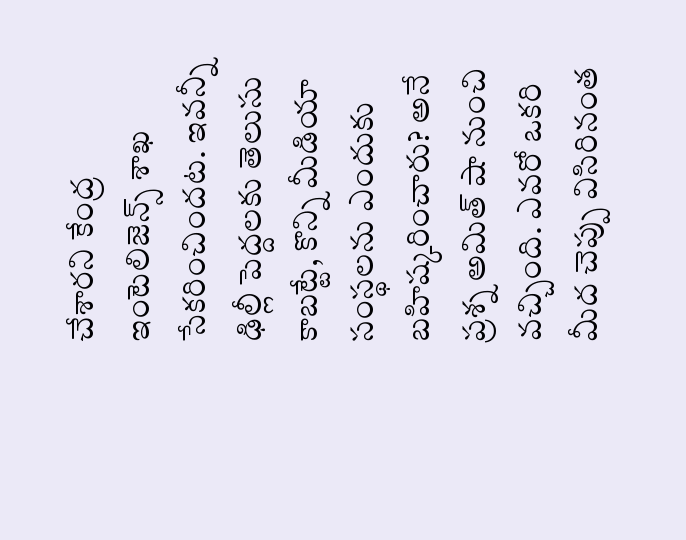చేశార‌ని కేంద్ర ఇంటెలిజెన్స్ శాఖ సేక‌రించింద‌ట‌. ఇవ‌న్నీ ఢిల్లీ పెద్ద‌ల‌కు తెలుసు కాబ‌ట్టే, కొన్ని మీడియా సంస్థ‌ల‌ను ఎందుకు బ‌హిష్క‌రించారు? అనే ప్ర‌శ్న అమిత్ షా నుంచి వ‌చ్చింది. ఎవ‌రో ఒక‌రి మీద చెప్పు విసిరినంత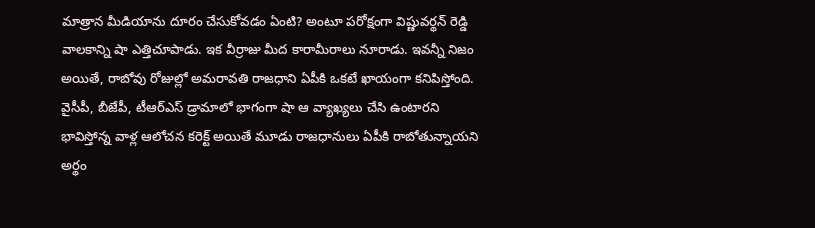మాత్రాన మీడియాను దూరం చేసుకోవ‌డం ఏంటి? అంటూ ప‌రోక్షంగా విష్ణువ‌ర్థ‌న్ రెడ్డి వాల‌కాన్ని షా ఎత్తిచూపాడు. ఇక వీర్రాజు మీద కారామీరాలు నూరాడు. ఇవ‌న్నీ నిజం అయితే, రాబోవు రోజుల్లో అమరావ‌తి రాజ‌ధాని ఏపీకి ఒక‌టే ఖాయంగా కనిపిస్తోంది. వైసీపీ, బీజేపీ, టీఆర్ఎస్‌ డ్రామాలో భాగంగా షా ఆ వ్యాఖ్య‌లు చేసి ఉంటార‌ని భావిస్తోన్న వాళ్ల ఆలోచ‌న క‌రెక్ట్ అయితే మూడు రాజ‌ధానులు ఏపీకి రాబోతున్నాయ‌ని అర్థం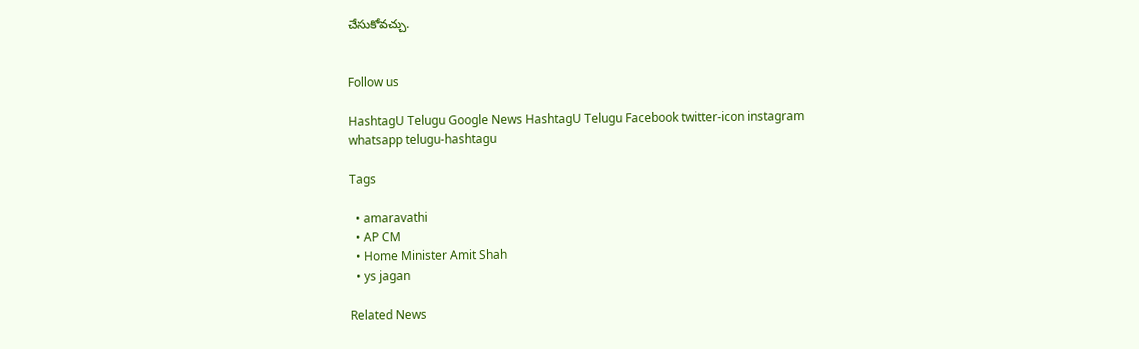చేసుకోవ‌చ్చు.


Follow us

HashtagU Telugu Google News HashtagU Telugu Facebook twitter-icon instagram whatsapp telugu-hashtagu

Tags

  • amaravathi
  • AP CM
  • Home Minister Amit Shah
  • ys jagan

Related News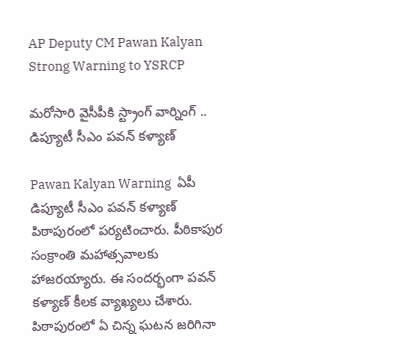AP Deputy CM Pawan Kalyan Strong Warning to YSRCP

మరోసారి వైసీపీకి స్ట్రాంగ్ వార్నింగ్ .. డిప్యూటీ సీఎం పవన్ కళ్యాణ్

Pawan Kalyan Warning  ఏపీ డిప్యూటీ సీఎం పవన్ కళ్యాణ్ పిఠాపురంలో పర్యటించారు. పీఠికాపుర సంక్రాంతి మహాత్సవాలకు హాజరయ్యారు. ఈ సందర్భంగా పవన్ కళ్యాణ్ కీలక వ్యాఖ్యలు చేశారు. పిఠాపురంలో ఏ చిన్న ఘటన జరిగినా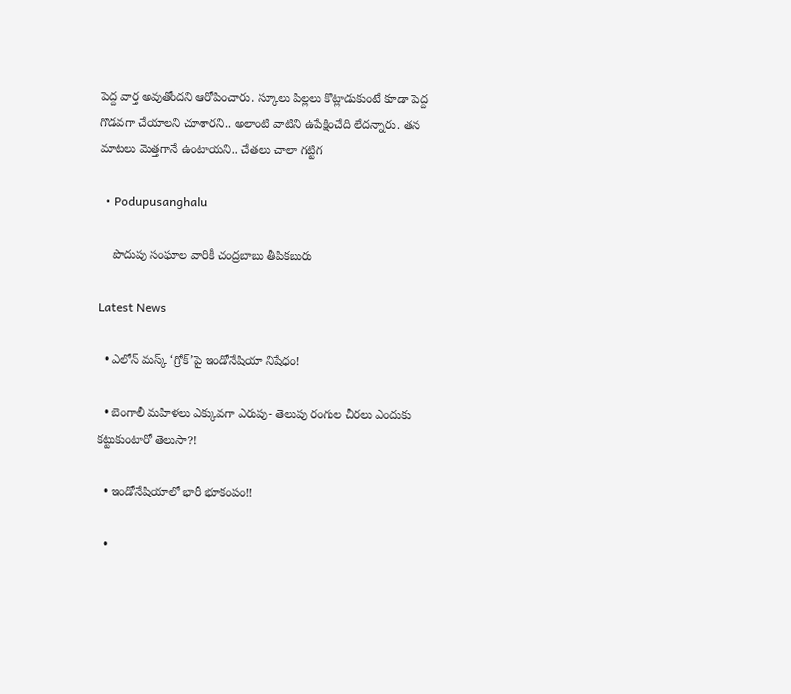పెద్ద వార్త అవుతోందని ఆరోపించారు. స్కూలు పిల్లలు కొట్లాడుకుంటే కూడా పెద్ద గొడవగా చేయాలని చూశారని.. అలాంటి వాటిని ఉపేక్షించేది లేదన్నారు. తన మాటలు మెత్తగానే ఉంటాయని.. చేతలు చాలా గట్టిగ

  • Podupusanghalu

    పొదుపు సంఘాల వారికీ చంద్రబాబు తీపికబురు

Latest News

  • ఎలోన్ మస్క్ ‘గ్రోక్’పై ఇండోనేషియా నిషేధం!

  • బెంగాలీ మ‌హిళ‌లు ఎక్కువ‌గా ఎరుపు- తెలుపు రంగుల చీర‌లు ఎందుకు క‌ట్టుకుంటారో తెలుసా?!

  • ఇండోనేషియాలో భారీ భూకంపం!!

  •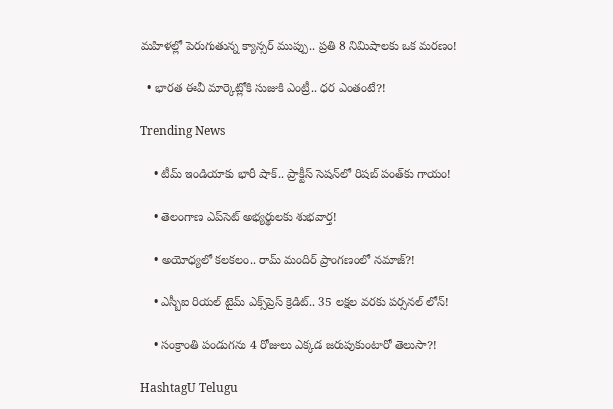మహిళల్లో పెరుగుతున్న క్యాన్సర్ ముప్పు.. ప్రతి 8 నిమిషాలకు ఒక మరణం!

  • భారత ఈవీ మార్కెట్లోకి సుజుకి ఎంట్రీ.. ధ‌ర ఎంతంటే?!

Trending News

    • టీమ్ ఇండియాకు భారీ షాక్.. ప్రాక్టీస్ సెషన్‌లో రిషబ్ పంత్‌కు గాయం!

    • తెలంగాణ ఎప్‌సెట్ అభ్యర్థులకు శుభవార్త!

    • అయోధ్యలో కలకలం.. రామ్ మందిర్ ప్రాంగణంలో నమాజ్‌?!

    • ఎస్బీఐ రియల్ టైమ్ ఎక్స్‌ప్రెస్ క్రెడిట్.. 35 లక్షల వరకు పర్సనల్ లోన్!

    • సంక్రాంతి పండుగ‌ను 4 రోజులు ఎక్క‌డ జ‌రుపుకుంటారో తెలుసా?!

HashtagU Telugu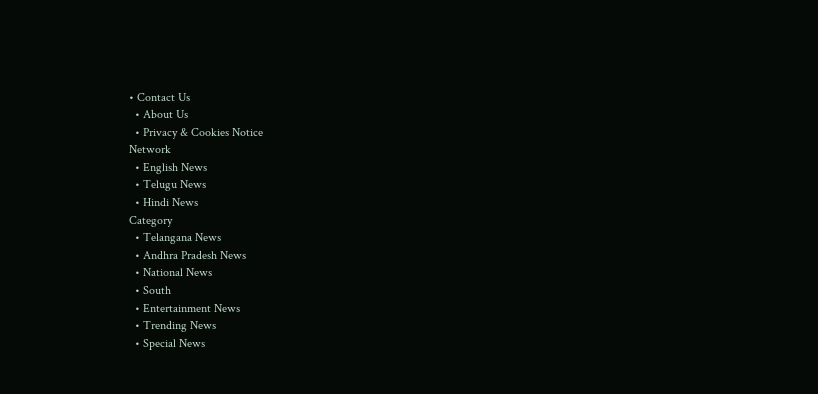• Contact Us
  • About Us
  • Privacy & Cookies Notice
Network
  • English News
  • Telugu News
  • Hindi News
Category
  • Telangana News
  • Andhra Pradesh News
  • National News
  • South
  • Entertainment News
  • Trending News
  • Special News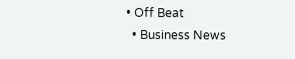• Off Beat
  • Business News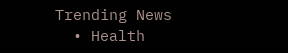Trending News
  • Health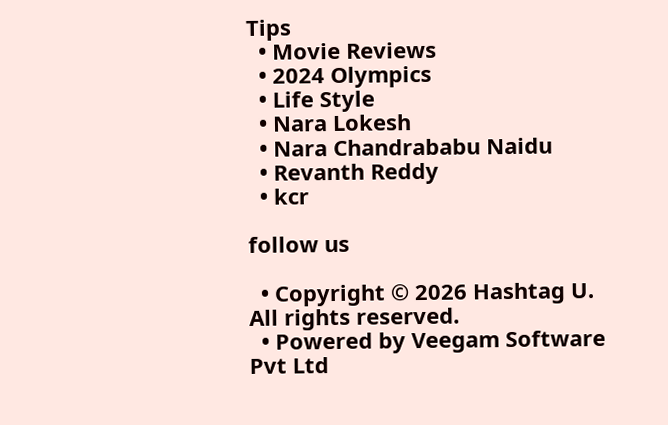Tips
  • Movie Reviews
  • 2024 Olympics
  • Life Style
  • Nara Lokesh
  • Nara Chandrababu Naidu
  • Revanth Reddy
  • kcr

follow us

  • Copyright © 2026 Hashtag U. All rights reserved.
  • Powered by Veegam Software Pvt Ltd